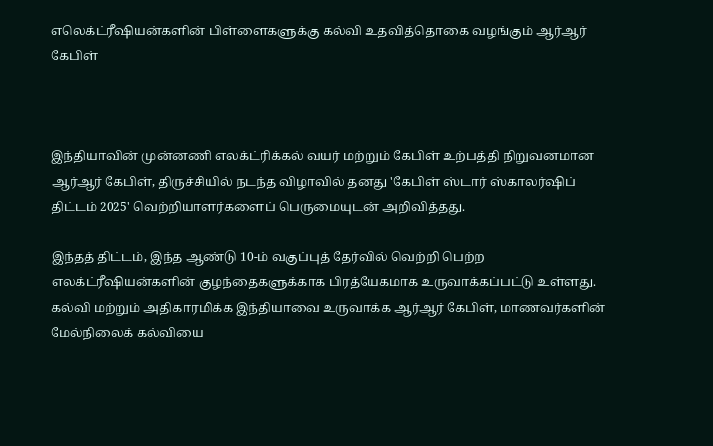எலெக்ட்ரீஷியன்களின் பிள்ளைகளுக்கு கல்வி உதவித்தொகை வழங்கும் ஆர்ஆர் கேபிள்



இந்தியாவின் முன்னணி எலக்ட்ரிக்கல் வயர் மற்றும் கேபிள் உற்பத்தி நிறுவனமான ஆர்ஆர் கேபிள், திருச்சியில் நடந்த விழாவில் தனது 'கேபிள் ஸ்டார் ஸ்காலர்ஷிப் திட்டம் 2025' வெற்றியாளர்களைப் பெருமையுடன் அறிவித்தது.

இந்தத் திட்டம், இந்த ஆண்டு 10-ம் வகுப்புத் தேர்வில் வெற்றி பெற்ற எலக்ட்ரீஷியன்களின் குழந்தைகளுக்காக பிரத்யேகமாக உருவாக்கப்பட்டு உள்ளது. கல்வி மற்றும் அதிகாரமிக்க இந்தியாவை உருவாக்க ஆர்ஆர் கேபிள், மாணவர்களின் மேல்நிலைக் கல்வியை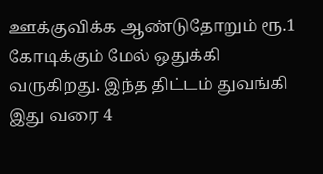ஊக்குவிக்க ஆண்டுதோறும் ரூ.1 கோடிக்கும் மேல் ஒதுக்கி வருகிறது. இந்த திட்டம் துவங்கி இது வரை 4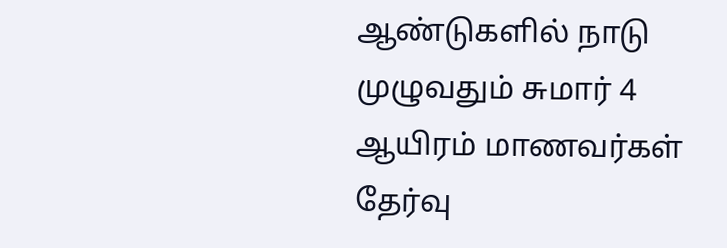ஆண்டுகளில் நாடு முழுவதும் சுமார் 4 ஆயிரம் மாணவர்கள் தேர்வு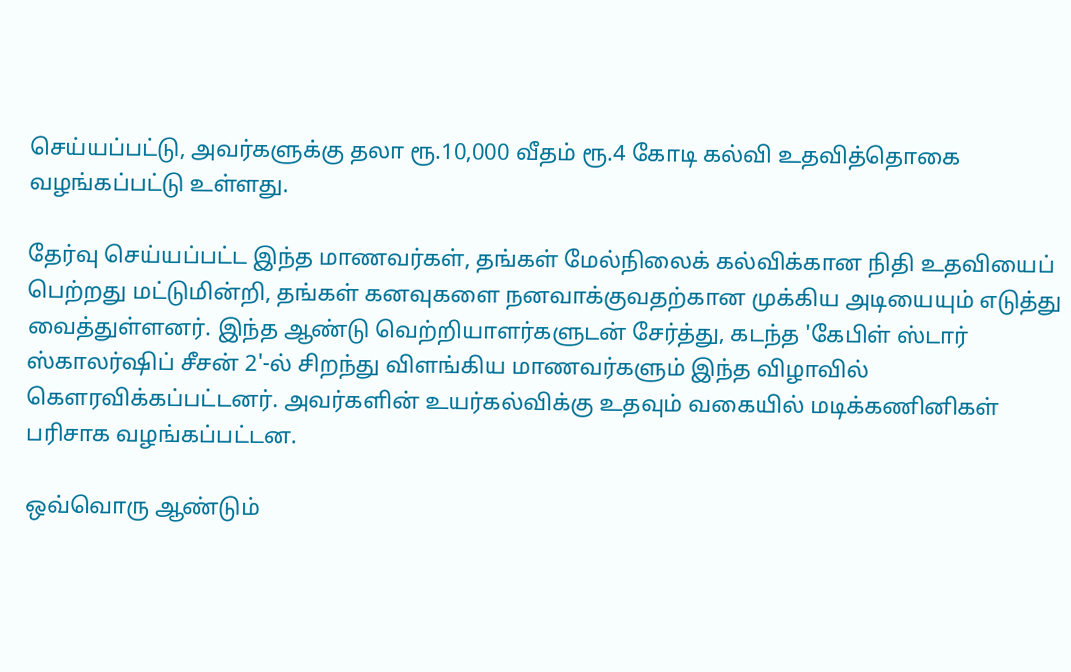செய்யப்பட்டு, அவர்களுக்கு தலா ரூ.10,000 வீதம் ரூ.4 கோடி கல்வி உதவித்தொகை வழங்கப்பட்டு உள்ளது.

தேர்வு செய்யப்பட்ட இந்த மாணவர்கள், தங்கள் மேல்நிலைக் கல்விக்கான நிதி உதவியைப் பெற்றது மட்டுமின்றி, தங்கள் கனவுகளை நனவாக்குவதற்கான முக்கிய அடியையும் எடுத்து வைத்துள்ளனர். இந்த ஆண்டு வெற்றியாளர்களுடன் சேர்த்து, கடந்த 'கேபிள் ஸ்டார் ஸ்காலர்ஷிப் சீசன் 2'-ல் சிறந்து விளங்கிய மாணவர்களும் இந்த விழாவில் கௌரவிக்கப்பட்டனர். அவர்களின் உயர்கல்விக்கு உதவும் வகையில் மடிக்கணினிகள்  பரிசாக வழங்கப்பட்டன.

ஒவ்வொரு ஆண்டும்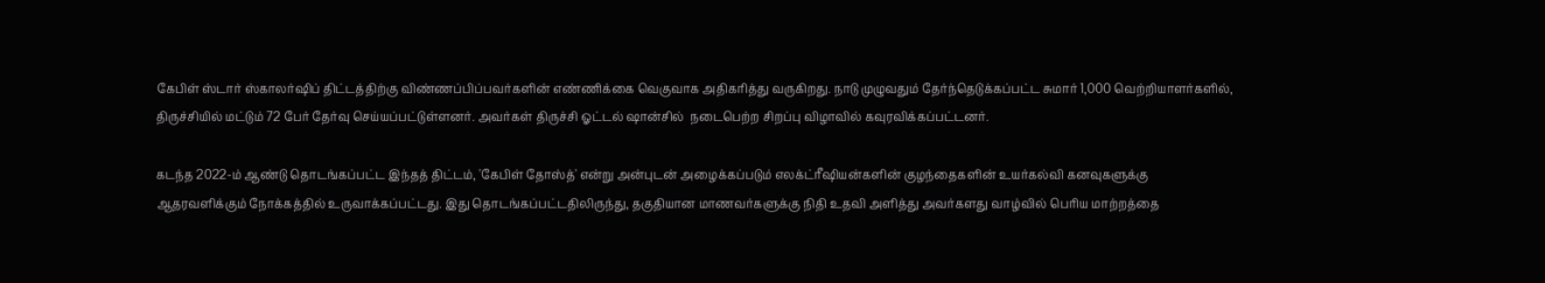கேபிள் ஸ்டார் ஸ்காலர்ஷிப் திட்டத்திற்கு விண்ணப்பிப்பவர்களின் எண்ணிக்கை வெகுவாக அதிகரித்து வருகிறது. நாடு முழுவதும் தேர்ந்தெடுக்கப்பட்ட சுமார் 1,000 வெற்றியாளர்களில், திருச்சியில் மட்டும் 72 பேர் தேர்வு செய்யப்பட்டுள்ளனர். அவர்கள் திருச்சி ஓட்டல் ஷான்சில்  நடைபெற்ற சிறப்பு விழாவில் கவுரவிக்கப்பட்டனர்.

கடந்த 2022-ம் ஆண்டு தொடங்கப்பட்ட இந்தத் திட்டம், 'கேபிள் தோஸ்த்' என்று அன்புடன் அழைக்கப்படும் எலக்ட்ரீஷியன்களின் குழந்தைகளின் உயர்கல்வி கனவுகளுக்கு ஆதரவளிக்கும் நோக்கத்தில் உருவாக்கப்பட்டது. இது தொடங்கப்பட்டதிலிருந்து, தகுதியான மாணவர்களுக்கு நிதி உதவி அளித்து அவர்களது வாழ்வில் பெரிய மாற்றத்தை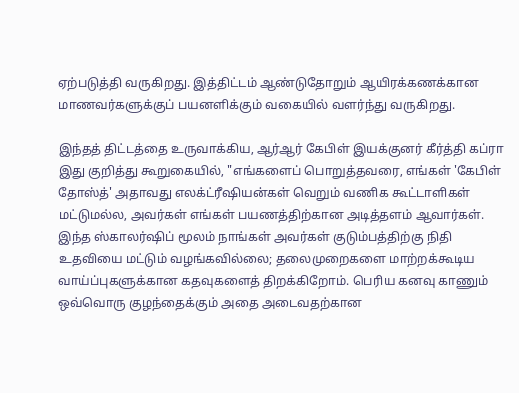ஏற்படுத்தி வருகிறது. இத்திட்டம் ஆண்டுதோறும் ஆயிரக்கணக்கான மாணவர்களுக்குப் பயனளிக்கும் வகையில் வளர்ந்து வருகிறது.

இந்தத் திட்டத்தை உருவாக்கிய, ஆர்ஆர் கேபிள் இயக்குனர் கீர்த்தி கப்ரா இது குறித்து கூறுகையில், "எங்களைப் பொறுத்தவரை, எங்கள் 'கேபிள் தோஸ்த்' அதாவது எலக்ட்ரீஷியன்கள் வெறும் வணிக கூட்டாளிகள் மட்டுமல்ல, அவர்கள் எங்கள் பயணத்திற்கான அடித்தளம் ஆவார்கள். இந்த ஸ்காலர்ஷிப் மூலம் நாங்கள் அவர்கள் குடும்பத்திற்கு நிதி  உதவியை மட்டும் வழங்கவில்லை; தலைமுறைகளை மாற்றக்கூடிய வாய்ப்புகளுக்கான கதவுகளைத் திறக்கிறோம். பெரிய கனவு காணும் ஒவ்வொரு குழந்தைக்கும் அதை அடைவதற்கான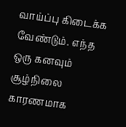வாய்ப்பு கிடைக்க வேண்டும். எந்த ஒரு கனவும் சூழ்நிலை காரணமாக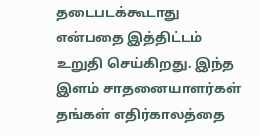தடைபடக்கூடாது என்பதை இத்திட்டம் உறுதி செய்கிறது. இந்த இளம் சாதனையாளர்கள் தங்கள் எதிர்காலத்தை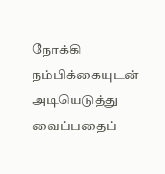நோக்கி நம்பிக்கையுடன் அடியெடுத்து வைப்பதைப்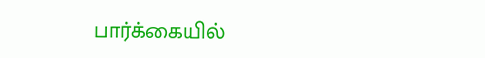பார்க்கையில்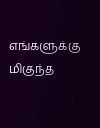எங்களுக்கு மிகுந்த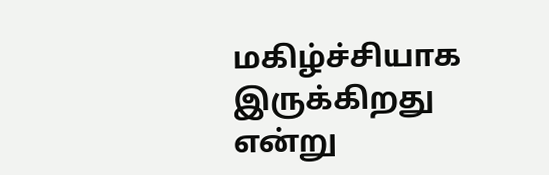மகிழ்ச்சியாக இருக்கிறது என்று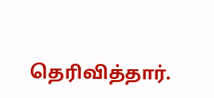தெரிவித்தார்.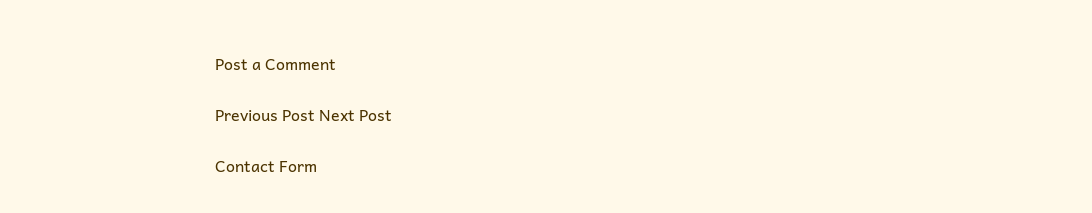Post a Comment

Previous Post Next Post

Contact Form